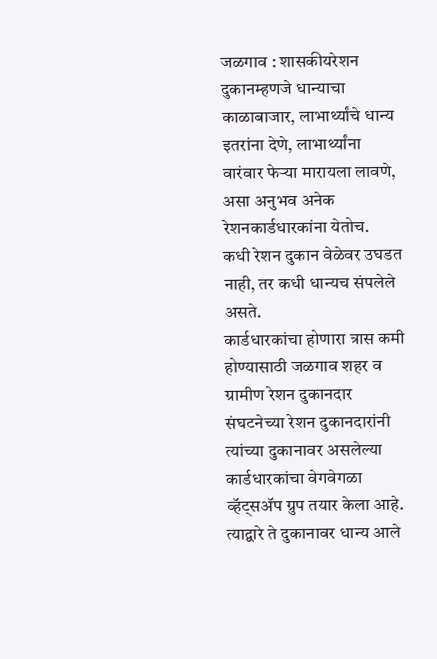जळगाव : शासकीयरेशन दुकानम्हणजे धान्याचा काळाबाजार, लाभार्थ्यांचे धान्य इतरांना देणे, लाभार्थ्यांना वारंवार फेऱ्या मारायला लावणे, असा अनुभव अनेक रेशनकार्डधारकांना येतोच.
कधी रेशन दुकान वेळेवर उघडत नाही, तर कधी धान्यच संपलेले असते.
कार्डधारकांचा होणारा त्रास कमी होण्यासाठी जळगाव शहर व ग्रामीण रेशन दुकानदार संघटनेच्या रेशन दुकानदारांनी त्यांच्या दुकानावर असलेल्या कार्डधारकांचा वेगवेगळा व्हॅट्सॲप ग्रुप तयार केला आहे.
त्याद्वारे ते दुकानावर धान्य आले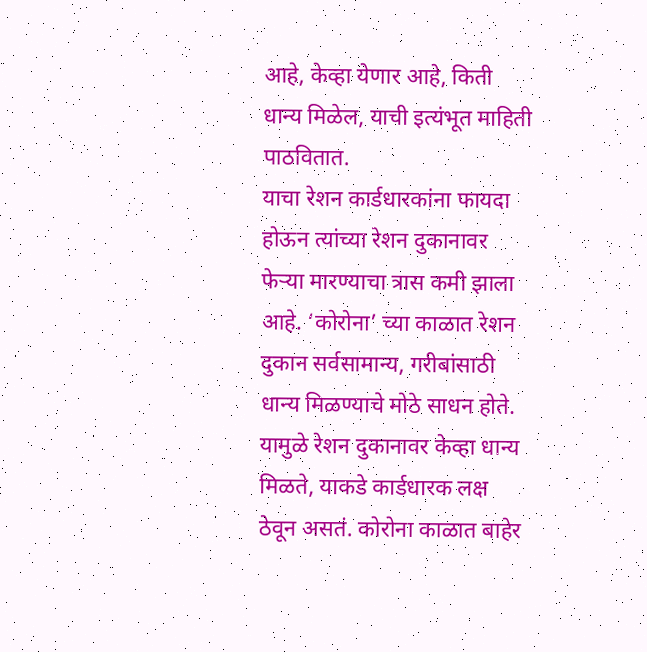आहे, केव्हा येणार आहे, किती धान्य मिळेल, याची इत्यंभूत माहिती पाठवितात.
याचा रेशन कार्डधारकांना फायदा होऊन त्यांच्या रेशन दुकानावर फेऱ्या मारण्याचा त्रास कमी झाला आहे. ‘कोरोना’ च्या काळात रेशन दुकान सर्वसामान्य, गरीबांसाठी धान्य मिळण्याचे मोठे साधन होते. यामुळे रेशन दुकानावर केव्हा धान्य मिळते, याकडे कार्डधारक लक्ष ठेवून असतं. कोरोना काळात बाहेर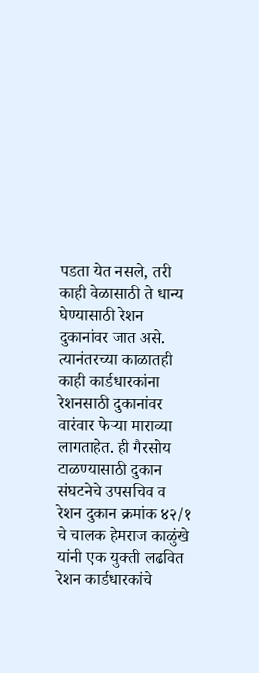पडता येत नसले, तरी काही वेळासाठी ते धान्य घेण्यासाठी रेशन दुकानांवर जात असे.
त्यानंतरच्या काळातही काही कार्डधारकांना रेशनसाठी दुकानांवर वारंवार फेऱ्या माराव्या लागताहेत. ही गैरसोय टाळण्यासाठी दुकान संघटनेचे उपसचिव व रेशन दुकान क्रमांक ४२/१ चे चालक हेमराज काळुंखे यांनी एक युक्ती लढवित रेशन कार्डधारकांचे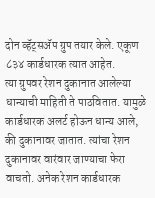दोन व्हॅट्सॲप ग्रुप तयार केले. एकूण ८३४ कार्डधारक त्यात आहेत.
त्या ग्रुपवर रेशन दुकानात आलेल्या धान्याची माहिती ते पाठवितात. यामुळे कार्डधारक अलर्ट होऊन धान्य आले, की दुकानावर जातात. त्यांचा रेशन दुकानावर वारंवार जाण्याचा फेरा वाचतो. अनेक रेशन कार्डधारक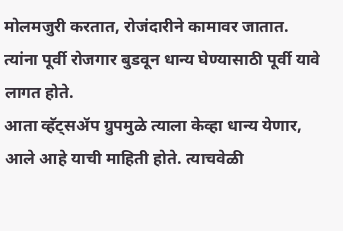मोलमजुरी करतात, रोजंदारीने कामावर जातात. त्यांना पूर्वी रोजगार बुडवून धान्य घेण्यासाठी पूर्वी यावे लागत होते.
आता व्हॅट्सॲप ग्रुपमुळे त्याला केव्हा धान्य येणार, आले आहे याची माहिती होते. त्याचवेळी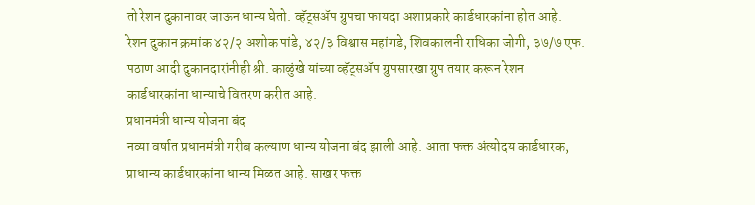तो रेशन दुकानावर जाऊन धान्य घेतो. व्हॅट्सॲप ग्रुपचा फायदा अशाप्रकारे कार्डधारकांना होत आहे.
रेशन दुकान क्रमांक ४२/२ अशोक पांडे, ४२/३ विश्वास महांगडे, शिवकालनी राधिका जोगी, ३७/७ एफ. पठाण आदी दुकानदारांनीही श्री. काळुंखे यांच्या व्हॅट्सॲप ग्रुपसारखा ग्रुप तयार करून रेशन कार्डधारकांना धान्याचे वितरण करीत आहे.
प्रधानमंत्री धान्य योजना बंद
नव्या वर्षात प्रधानमंत्री गरीब कल्याण धान्य योजना बंद झाली आहे. आता फक्त अंत्योदय कार्डधारक, प्राधान्य कार्डधारकांना धान्य मिळत आहे. साखर फक्त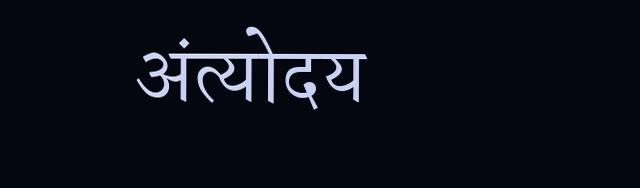अंत्योदय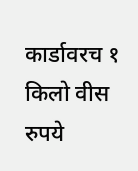कार्डावरच १ किलो वीस रुपये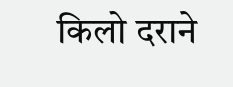किलो दराने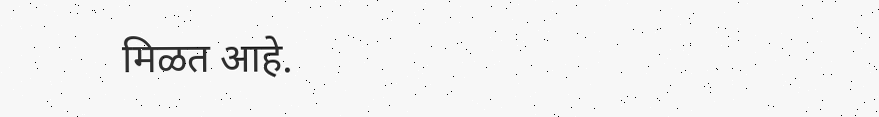मिळत आहे.